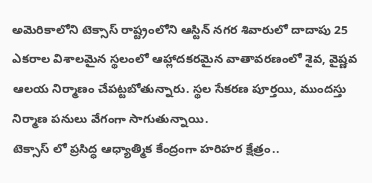అమెరికాలోని టెక్సాస్ రాష్ట్రంలోని ఆస్టిన్ నగర శివారులో దాదాపు 25 ఎకరాల విశాలమైన స్థలంలో ఆహ్లాదకరమైన వాతావరణంలో శైవ, వైష్ణవ ఆలయ నిర్మాణం చేపట్టబోతున్నారు. స్థల సేకరణ పూర్తయి, ముందస్తు నిర్మాణ పనులు వేగంగా సాగుతున్నాయి.
టెక్సాస్ లో ప్రసిద్ధ ఆధ్యాత్మిక కేంద్రంగా హరిహర క్షేత్రం..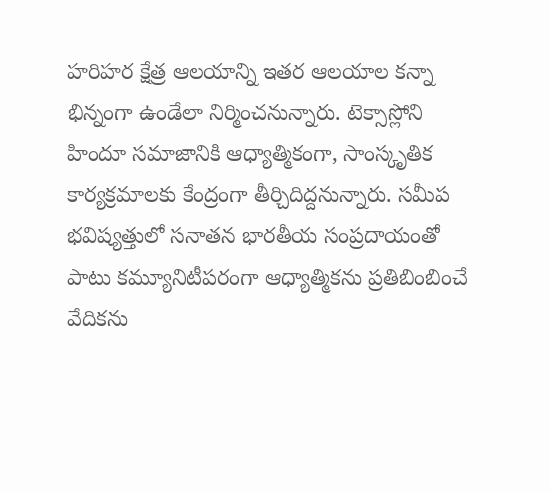హరిహర క్షేత్ర ఆలయాన్ని ఇతర ఆలయాల కన్నా భిన్నంగా ఉండేలా నిర్మించనున్నారు. టెక్సాస్లోని హిందూ సమాజానికి ఆధ్యాత్మికంగా, సాంస్కృతిక కార్యక్రమాలకు కేంద్రంగా తీర్చిదిద్దనున్నారు. సమీప భవిష్యత్తులో సనాతన భారతీయ సంప్రదాయంతో పాటు కమ్యూనిటీపరంగా ఆధ్యాత్మికను ప్రతిబింబించే వేదికను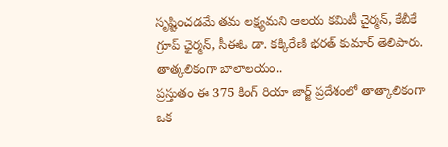సృష్టించడమే తమ లక్ష్యమని ఆలయ కమిటీ చైర్మన్, కేబీకే గ్రూప్ ఛైర్మన్, సీఈఓ డా. కక్కిరేణి భరత్ కుమార్ తెలిపారు.
తాత్కలికంగా బాలాలయం..
ప్రస్తుతం ఈ 375 కింగ్ రియా జార్జ్ ప్రదేశంలో తాత్కాలికంగా ఒక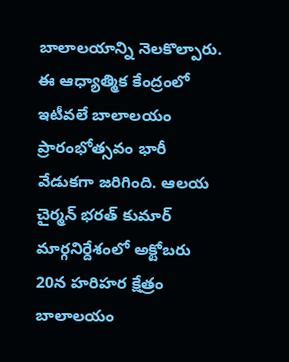బాలాలయాన్ని నెలకొల్పారు. ఈ ఆధ్యాత్మిక కేంద్రంలో ఇటీవలే బాలాలయం ప్రారంభోత్సవం భారీ వేడుకగా జరిగింది. ఆలయ చైర్మన్ భరత్ కుమార్ మార్గనిర్దేశంలో అక్టోబరు 20న హరిహర క్షేత్రం బాలాలయం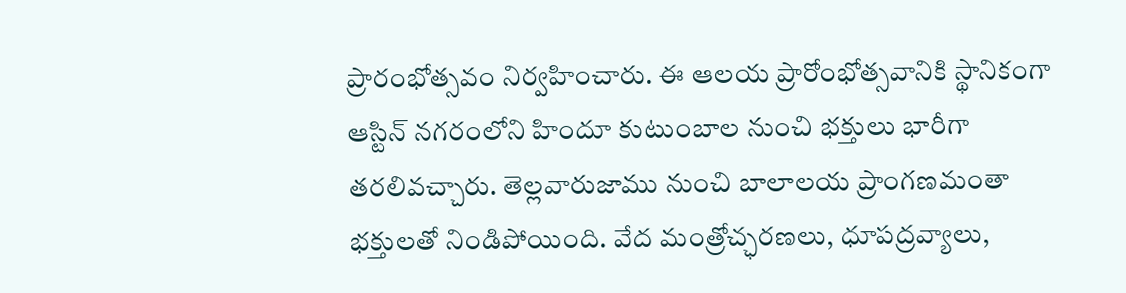ప్రారంభోత్సవం నిర్వహించారు. ఈ ఆలయ ప్రారోంభోత్సవానికి స్థానికంగా ఆస్టిన్ నగరంలోని హిందూ కుటుంబాల నుంచి భక్తులు భారీగా తరలివచ్చారు. తెల్లవారుజాము నుంచి బాలాలయ ప్రాంగణమంతా భక్తులతో నిండిపోయింది. వేద మంత్రోచ్ఛరణలు, ధూపద్రవ్యాలు,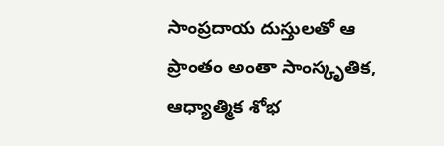సాంప్రదాయ దుస్తులతో ఆ ప్రాంతం అంతా సాంస్కృతిక, ఆధ్యాత్మిక శోభ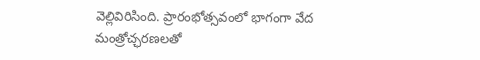వెల్లివిరిసింది. ప్రారంభోత్సవంలో భాగంగా వేద మంత్రోచ్ఛరణలతో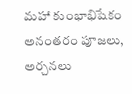మహా కుంభాభిషేకం అనంతరం పూజలు, అర్చనలు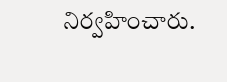నిర్వహించారు.